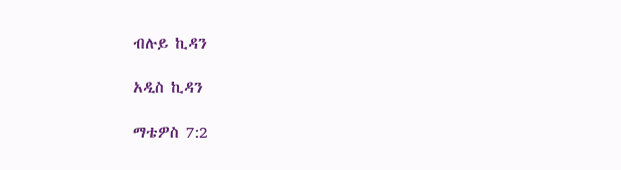ብሉይ ኪዳን

አዲስ ኪዳን

ማቴዎስ 7:2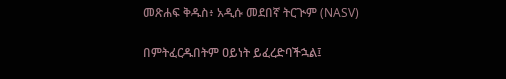መጽሐፍ ቅዱስ፥ አዲሱ መደበኛ ትርጒም (NASV)

በምትፈርዱበትም ዐይነት ይፈረድባችኋል፤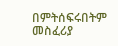በምትሰፍሩበትም መስፈሪያ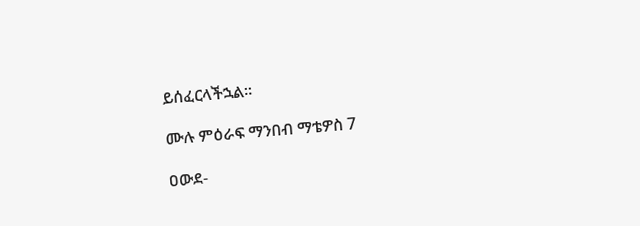ይሰፈርላችኋል።

ሙሉ ምዕራፍ ማንበብ ማቴዎስ 7

ዐውደ-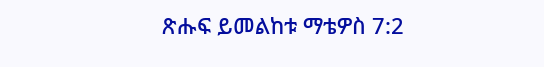ጽሑፍ ይመልከቱ ማቴዎስ 7:2